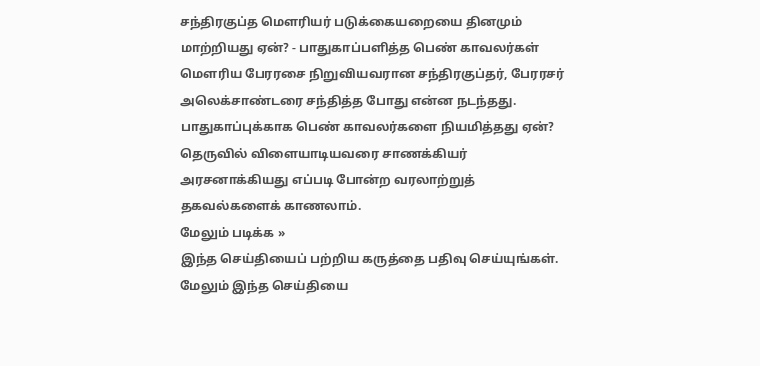சந்திரகுப்த மௌரியர் படுக்கையறையை தினமும் மாற்றியது ஏன்? - பாதுகாப்பளித்த பெண் காவலர்கள்
மௌரிய பேரரசை நிறுவியவரான சந்திரகுப்தர், பேரரசர் அலெக்சாண்டரை சந்தித்த போது என்ன நடந்தது. பாதுகாப்புக்காக பெண் காவலர்களை நியமித்தது ஏன்? தெருவில் விளையாடியவரை சாணக்கியர் அரசனாக்கியது எப்படி போன்ற வரலாற்றுத் தகவல்களைக் காணலாம்.
மேலும் படிக்க »
இந்த செய்தியைப் பற்றிய கருத்தை பதிவு செய்யுங்கள். மேலும் இந்த செய்தியை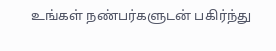உங்கள் நண்பர்களுடன் பகிர்ந்து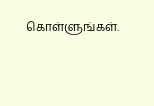கொள்ளுங்கள்.